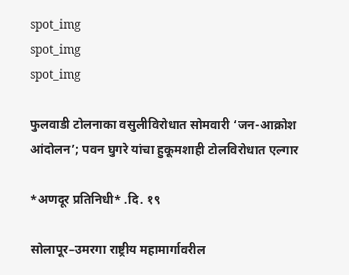spot_img
spot_img
spot_img

फुलवाडी टोलनाका वसुलीविरोधात सोमवारी ‘जन-आक्रोश आंदोलन’; पवन घुगरे यांचा हुकूमशाही टोलविरोधात एल्गार

*अणदूर प्रतिनिधी* .दि. १९

सोलापूर–उमरगा राष्ट्रीय महामार्गावरील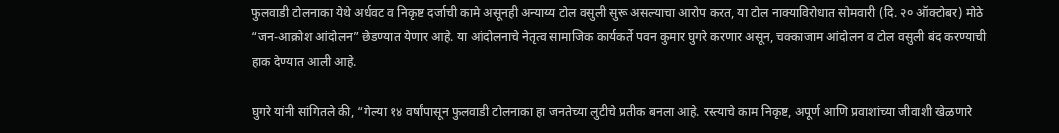फुलवाडी टोलनाका येथे अर्धवट व निकृष्ट दर्जाची कामे असूनही अन्याय्य टोल वसुली सुरू असल्याचा आरोप करत, या टोल नाक्याविरोधात सोमवारी (दि. २० ऑक्टोबर) मोठे “जन-आक्रोश आंदोलन” छेडण्यात येणार आहे. या आंदोलनाचे नेतृत्व सामाजिक कार्यकर्ते पवन कुमार घुगरे करणार असून, चक्काजाम आंदोलन व टोल वसुली बंद करण्याची हाक देण्यात आली आहे.

घुगरे यांनी सांगितले की, “गेल्या १४ वर्षांपासून फुलवाडी टोलनाका हा जनतेच्या लुटीचे प्रतीक बनला आहे. रस्त्याचे काम निकृष्ट, अपूर्ण आणि प्रवाशांच्या जीवाशी खेळणारे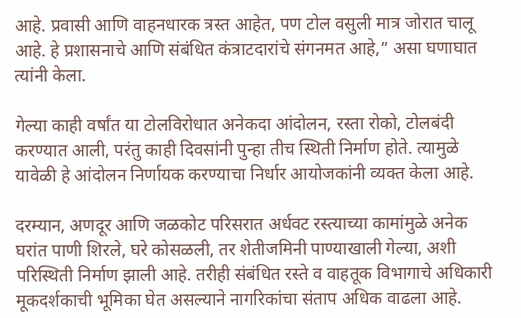आहे. प्रवासी आणि वाहनधारक त्रस्त आहेत, पण टोल वसुली मात्र जोरात चालू आहे. हे प्रशासनाचे आणि संबंधित कंत्राटदारांचे संगनमत आहे,” असा घणाघात त्यांनी केला.

गेल्या काही वर्षांत या टोलविरोधात अनेकदा आंदोलन, रस्ता रोको, टोलबंदी करण्यात आली, परंतु काही दिवसांनी पुन्हा तीच स्थिती निर्माण होते. त्यामुळे यावेळी हे आंदोलन निर्णायक करण्याचा निर्धार आयोजकांनी व्यक्त केला आहे.

दरम्यान, अणदूर आणि जळकोट परिसरात अर्धवट रस्त्याच्या कामांमुळे अनेक घरांत पाणी शिरले, घरे कोसळली, तर शेतीजमिनी पाण्याखाली गेल्या, अशी परिस्थिती निर्माण झाली आहे. तरीही संबंधित रस्ते व वाहतूक विभागाचे अधिकारी मूकदर्शकाची भूमिका घेत असल्याने नागरिकांचा संताप अधिक वाढला आहे.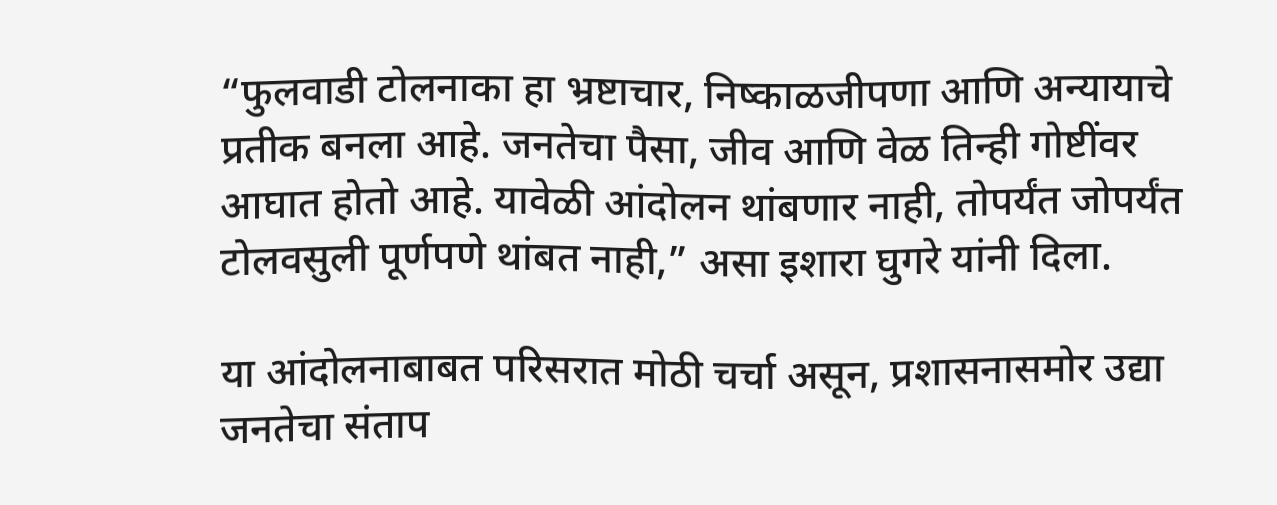“फुलवाडी टोलनाका हा भ्रष्टाचार, निष्काळजीपणा आणि अन्यायाचे प्रतीक बनला आहे. जनतेचा पैसा, जीव आणि वेळ तिन्ही गोष्टींवर आघात होतो आहे. यावेळी आंदोलन थांबणार नाही, तोपर्यंत जोपर्यंत टोलवसुली पूर्णपणे थांबत नाही,” असा इशारा घुगरे यांनी दिला.

या आंदोलनाबाबत परिसरात मोठी चर्चा असून, प्रशासनासमोर उद्या जनतेचा संताप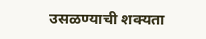उसळण्याची शक्यता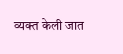व्यक्त केली जात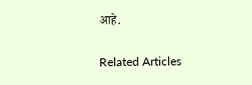आहे.

Related Articles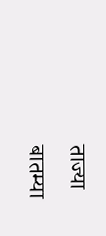ताज्या बातम्या